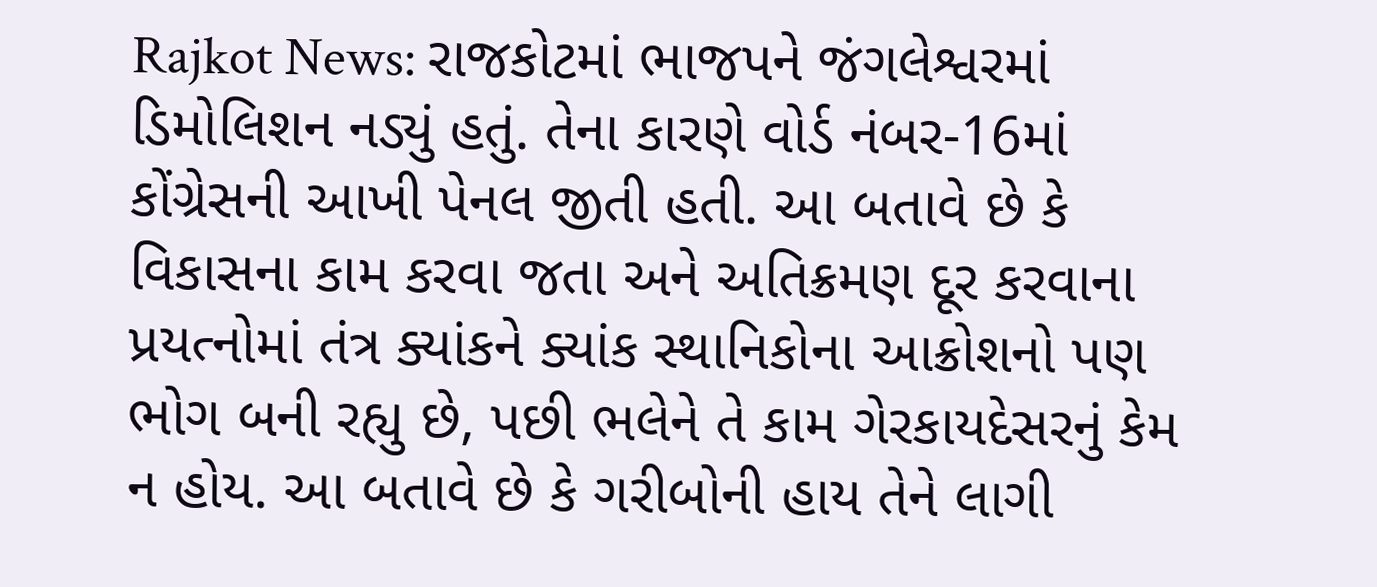Rajkot News: રાજકોટમાં ભાજપને જંગલેશ્વરમાં ડિમોલિશન નડ્યું હતું. તેના કારણે વોર્ડ નંબર-16માં કોંગ્રેસની આખી પેનલ જીતી હતી. આ બતાવે છે કે વિકાસના કામ કરવા જતા અને અતિક્રમણ દૂર કરવાના પ્રયત્નોમાં તંત્ર ક્યાંકને ક્યાંક સ્થાનિકોના આક્રોશનો પણ ભોગ બની રહ્યુ છે, પછી ભલેને તે કામ ગેરકાયદેસરનું કેમ ન હોય. આ બતાવે છે કે ગરીબોની હાય તેને લાગી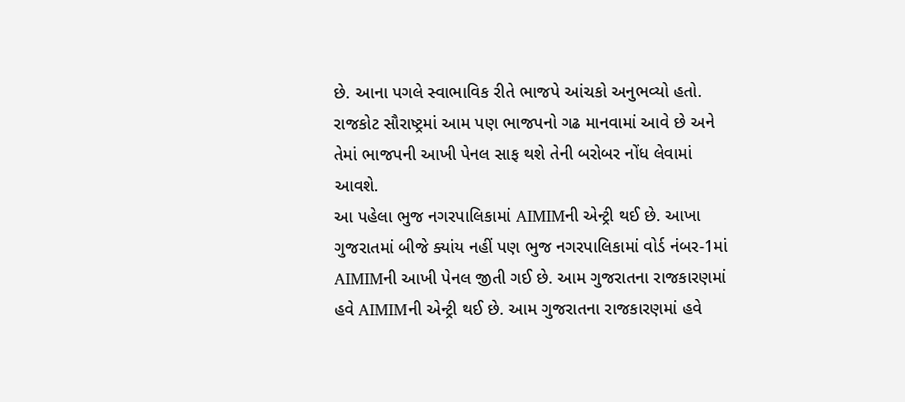છે. આના પગલે સ્વાભાવિક રીતે ભાજપે આંચકો અનુભવ્યો હતો. રાજકોટ સૌરાષ્ટ્રમાં આમ પણ ભાજપનો ગઢ માનવામાં આવે છે અને તેમાં ભાજપની આખી પેનલ સાફ થશે તેની બરોબર નોંધ લેવામાં આવશે.
આ પહેલા ભુજ નગરપાલિકામાં AIMIMની એન્ટ્રી થઈ છે. આખા ગુજરાતમાં બીજે ક્યાંય નહીં પણ ભુજ નગરપાલિકામાં વોર્ડ નંબર-1માં AIMIMની આખી પેનલ જીતી ગઈ છે. આમ ગુજરાતના રાજકારણમાં હવે AIMIMની એન્ટ્રી થઈ છે. આમ ગુજરાતના રાજકારણમાં હવે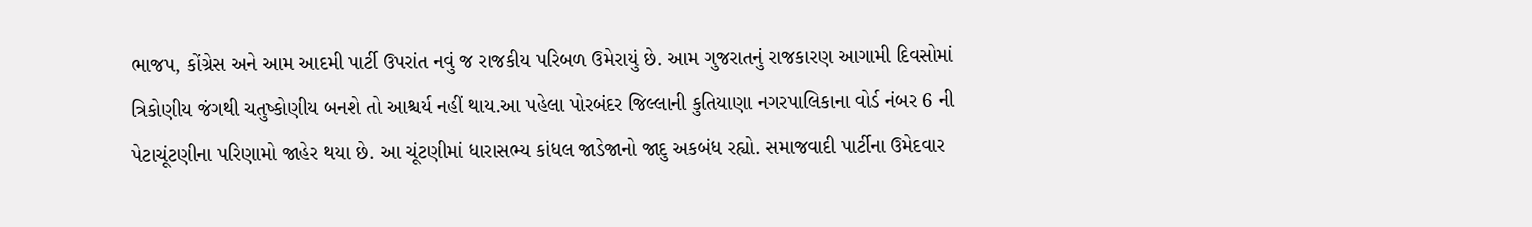ભાજપ, કોંગ્રેસ અને આમ આદમી પાર્ટી ઉપરાંત નવું જ રાજકીય પરિબળ ઉમેરાયું છે. આમ ગુજરાતનું રાજકારણ આગામી દિવસોમાં ત્રિકોણીય જંગથી ચતુષ્કોણીય બનશે તો આશ્ચર્ય નહીં થાય.આ પહેલા પોરબંદર જિલ્લાની કુતિયાણા નગરપાલિકાના વોર્ડ નંબર 6 ની પેટાચૂંટણીના પરિણામો જાહેર થયા છે. આ ચૂંટણીમાં ધારાસભ્ય કાંધલ જાડેજાનો જાદુ અકબંધ રહ્યો. સમાજવાદી પાર્ટીના ઉમેદવાર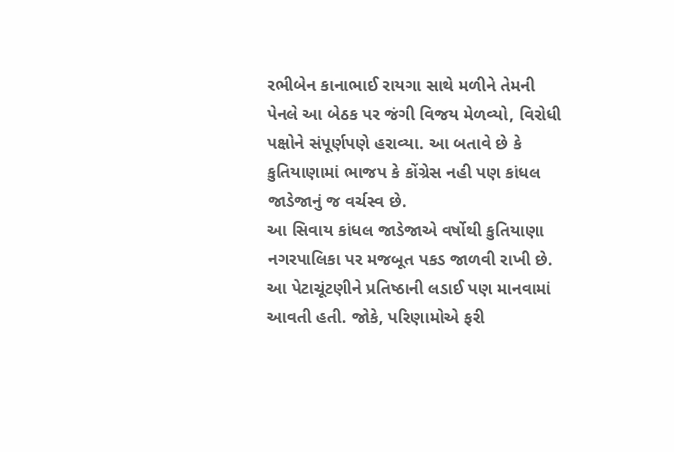રભીબેન કાનાભાઈ રાયગા સાથે મળીને તેમની પેનલે આ બેઠક પર જંગી વિજય મેળવ્યો, વિરોધી પક્ષોને સંપૂર્ણપણે હરાવ્યા. આ બતાવે છે કે કુતિયાણામાં ભાજપ કે કોંગ્રેસ નહી પણ કાંધલ જાડેજાનું જ વર્ચસ્વ છે.
આ સિવાય કાંધલ જાડેજાએ વર્ષોથી કુતિયાણા નગરપાલિકા પર મજબૂત પકડ જાળવી રાખી છે. આ પેટાચૂંટણીને પ્રતિષ્ઠાની લડાઈ પણ માનવામાં આવતી હતી. જોકે, પરિણામોએ ફરી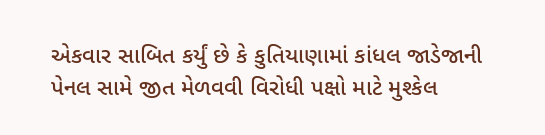એકવાર સાબિત કર્યું છે કે કુતિયાણામાં કાંધલ જાડેજાની પેનલ સામે જીત મેળવવી વિરોધી પક્ષો માટે મુશ્કેલ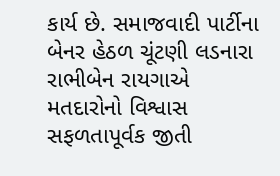કાર્ય છે. સમાજવાદી પાર્ટીના બેનર હેઠળ ચૂંટણી લડનારા રાભીબેન રાયગાએ મતદારોનો વિશ્વાસ સફળતાપૂર્વક જીતી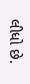લીધો છે.